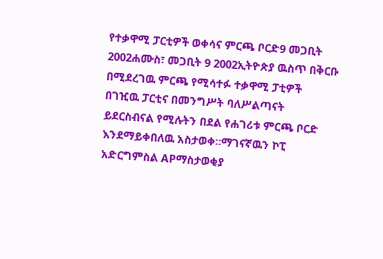የተቃዋሚ ፓርቲዎች ወቀሳና ምርጫ ቦርድ9 መጋቢት 2002ሐሙስ፣ መጋቢት 9 2002ኢትዮጵያ ዉስጥ በቅርቡ በሚደረገዉ ምርጫ የሚሳተፉ ተቃዋሚ ፓቲዎች በገዢዉ ፓርቲና በመንግሥት ባለሥልጣናት ይደርስብናል የሚሉትን በደል የሐገሪቱ ምርጫ ቦርድ እንደማይቀበለዉ አስታወቀ።ማገናኛዉን ኮፒ አድርግምስል APማስታወቂያ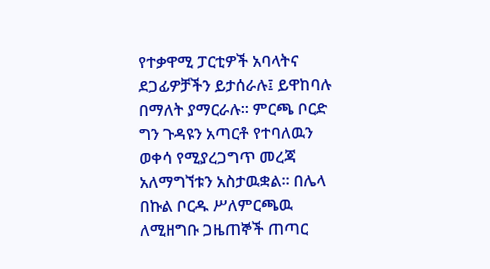የተቃዋሚ ፓርቲዎች አባላትና ደጋፊዎቻችን ይታሰራሉ፤ ይዋከባሉ በማለት ያማርራሉ። ምርጫ ቦርድ ግን ጉዳዩን አጣርቶ የተባለዉን ወቀሳ የሚያረጋግጥ መረጃ አለማግኘቱን አስታዉቋል። በሌላ በኩል ቦርዱ ሥለምርጫዉ ለሚዘግቡ ጋዜጠኞች ጠጣር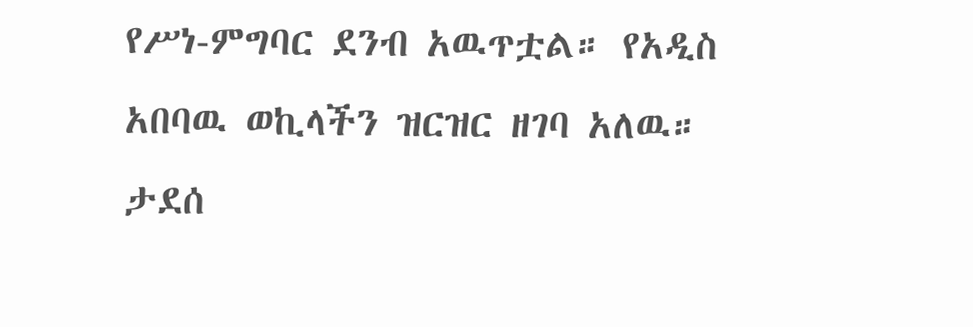የሥነ-ምግባር ደንብ አዉጥቷል። የአዲስ አበባዉ ወኪላችን ዝርዝር ዘገባ አለዉ። ታደሰ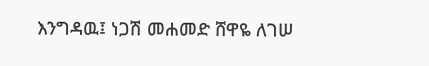እንግዳዉ፤ ነጋሽ መሐመድ ሸዋዬ ለገሠ